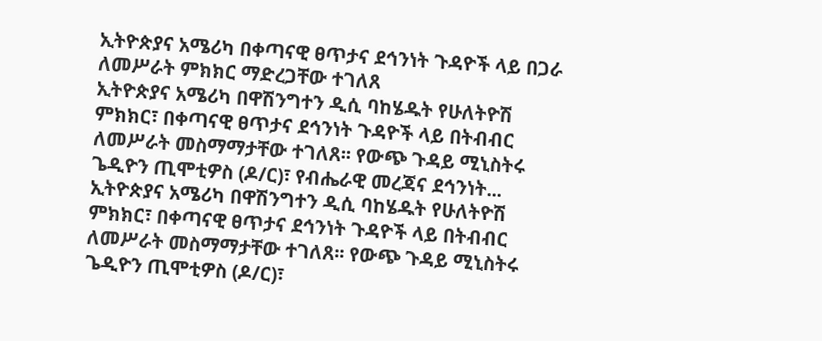ኢትዮጵያና አሜሪካ በቀጣናዊ ፀጥታና ደኅንነት ጉዳዮች ላይ በጋራ ለመሥራት ምክክር ማድረጋቸው ተገለጸ
ኢትዮጵያና አሜሪካ በዋሽንግተን ዲሲ ባከሄዱት የሁለትዮሽ ምክክር፣ በቀጣናዊ ፀጥታና ደኅንነት ጉዳዮች ላይ በትብብር ለመሥራት መስማማታቸው ተገለጸ፡፡ የውጭ ጉዳይ ሚኒስትሩ ጌዲዮን ጢሞቲዎስ (ዶ/ር)፣ የብሔራዊ መረጃና ደኅንነት...
ኢትዮጵያና አሜሪካ በዋሽንግተን ዲሲ ባከሄዱት የሁለትዮሽ ምክክር፣ በቀጣናዊ ፀጥታና ደኅንነት ጉዳዮች ላይ በትብብር ለመሥራት መስማማታቸው ተገለጸ፡፡ የውጭ ጉዳይ ሚኒስትሩ ጌዲዮን ጢሞቲዎስ (ዶ/ር)፣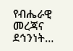የብሔራዊ መረጃና ደኅንነት...